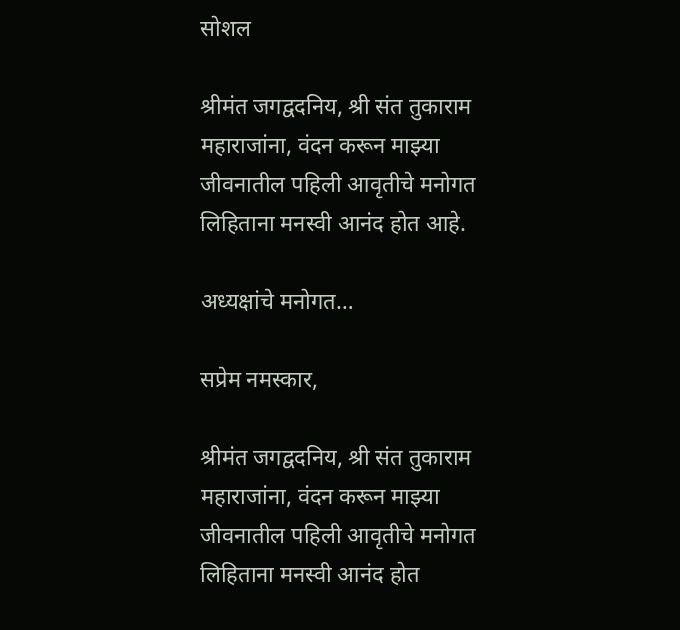सोशल

श्रीमंत जगद्वदनिय, श्री संत तुकाराम महाराजांना, वंदन करून माझ्या जीवनातील पहिली आवृतीचे मनोगत लिहिताना मनस्वी आनंद होत आहे.

अध्यक्षांचे मनोगत…

सप्रेम नमस्कार,

श्रीमंत जगद्वदनिय, श्री संत तुकाराम महाराजांना, वंदन करून माझ्या जीवनातील पहिली आवृतीचे मनोगत लिहिताना मनस्वी आनंद होत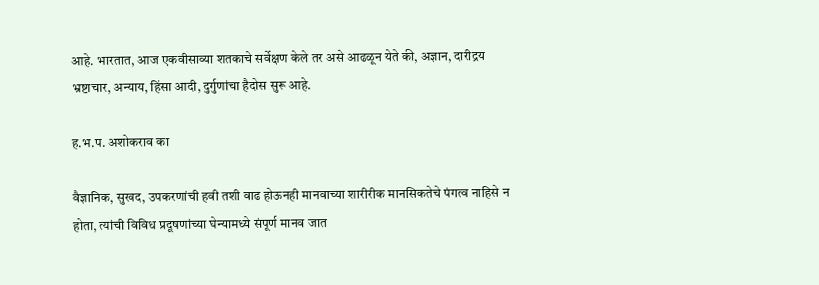आहे. भारतात, आज एकवीसाव्या शतकाचे सर्वेक्षण केले तर असे आढळून येते की, अज्ञान, दारीद्रय भ्रष्टाचार, अन्याय, हिंसा आदी, दुर्गुणांचा हैदोस सुरू आहे.

ह.भ.प. अशोकराव का

वैज्ञानिक, सुखद, उपकरणांची हवी तशी वाढ होऊनही मानवाच्या शारीरीक मानसिकतेचे पंगत्व नाहिसे न होता, त्यांची विविध प्रदूषणांच्या घेन्यामध्ये संपूर्ण मानव जात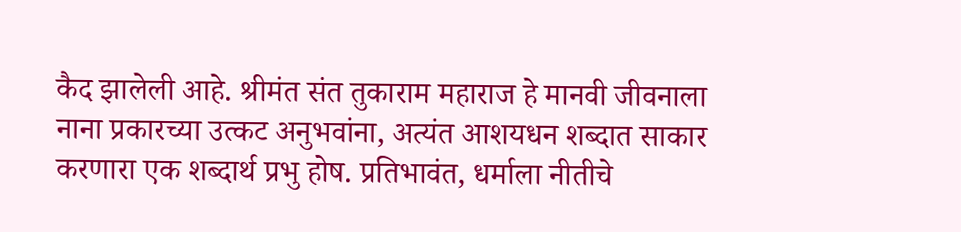कैद झालेली आहे. श्रीमंत संत तुकाराम महाराज हे मानवी जीवनाला नाना प्रकारच्या उत्कट अनुभवांना, अत्यंत आशयधन शब्दात साकार करणारा एक शब्दार्थ प्रभु होष. प्रतिभावंत, धर्माला नीतीचे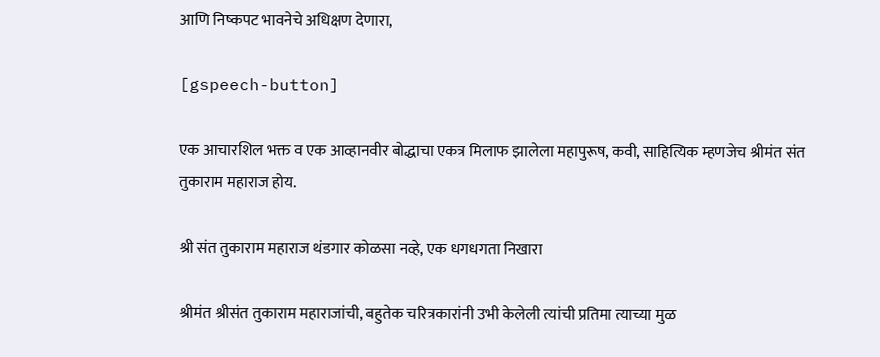आणि निष्कपट भावनेचे अधिक्षण देणारा,

[gspeech-button]

एक आचारशिल भक्त व एक आव्हानवीर बोद्धाचा एकत्र मिलाफ झालेला महापुरूष, कवी, साहित्यिक म्हणजेच श्रीमंत संत तुकाराम महाराज होय.

श्री संत तुकाराम महाराज थंडगार कोळसा नव्हे, एक धगधगता निखारा

श्रीमंत श्रीसंत तुकाराम महाराजांची, बहुतेक चरित्रकारांनी उभी केलेली त्यांची प्रतिमा त्याच्या मुळ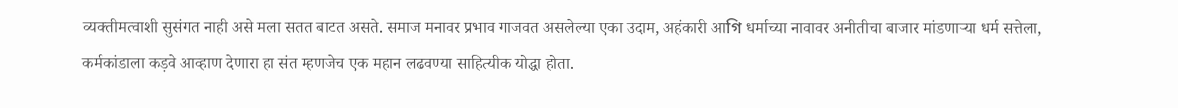व्यक्तीमत्वाशी सुसंगत नाही असे मला सतत बाटत असते. समाज मनावर प्रभाव गाजवत असलेल्या एका उदाम, अहंकारी आগি धर्माच्या नावावर अनीतीचा बाजार मांडणाऱ्या धर्म सत्तेला, कर्मकांडाला कड़वे आव्हाण देणारा हा संत म्हणजेच एक महान लढवण्या साहित्यीक योद्धा होता.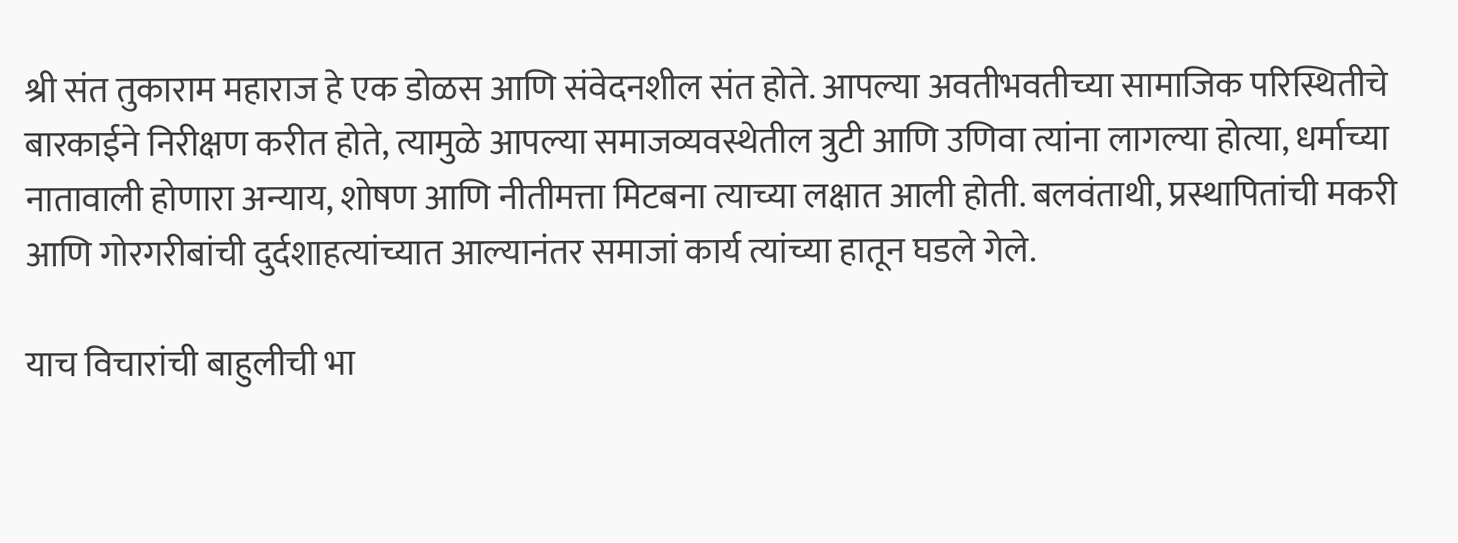श्री संत तुकाराम महाराज हे एक डोळस आणि संवेदनशील संत होते. आपल्या अवतीभवतीच्या सामाजिक परिस्थितीचे बारकाईने निरीक्षण करीत होते, त्यामुळे आपल्या समाजव्यवस्थेतील त्रुटी आणि उणिवा त्यांना लागल्या होत्या, धर्माच्या नातावाली होणारा अन्याय, शोषण आणि नीतीमत्ता मिटबना त्याच्या लक्षात आली होती. बलवंताथी, प्रस्थापितांची मकरी आणि गोरगरीबांची दुर्दशाहत्यांच्यात आल्यानंतर समाजां कार्य त्यांच्या हातून घडले गेले.

याच विचारांची बाहुलीची भा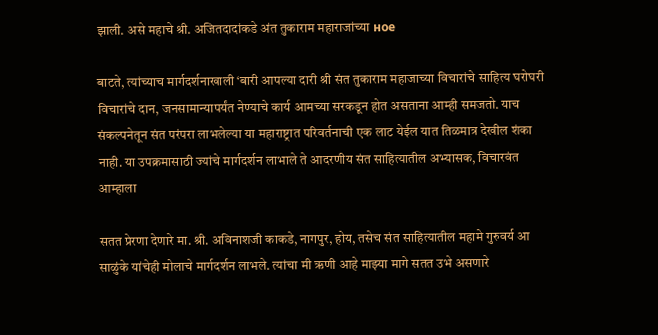झाली. असे महाचे श्री. अजितदादांकडे अंत तुकाराम महाराजांच्या ное

बाटते, त्यांच्याच मार्गदर्शनाखाली ‘बारी आपल्या दारी श्री संत तुकाराम महाजाच्या विचारांचे साहित्य घरोघरी विचारांचे दान, जनसामान्यापर्यंत नेण्याचे कार्य आमच्या सरकडून होत असताना आम्ही समजतो. याच संकल्पनेतून संत परंपरा लाभलेल्या या महाराष्ट्रात परिवर्तनाची एक लाट येईल यात तिळमात्र देखील शंका नाही. या उपक्रमासाठी ज्यांचे मार्गदर्शन लाभाले ते आदरणीय संत साहित्यातील अभ्यासक, विचारवंत आम्हाला

सतत प्रेरणा देणारे मा. श्री. अविनाशजी काकडे, नागपुर, होय, तसेच संत साहित्यातील महामे गुरुवर्य आ साळुंके यांचेही मोलाचे मार्गदर्शन लाभले. त्यांचा मी ऋणी आहे माझ्या मागे सतत उभे असणारे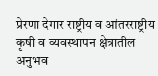प्रेरणा देगार राष्ट्रीय व आंतरराष्ट्रीय कृषी व व्यवस्थापन क्षेत्रातील अनुभव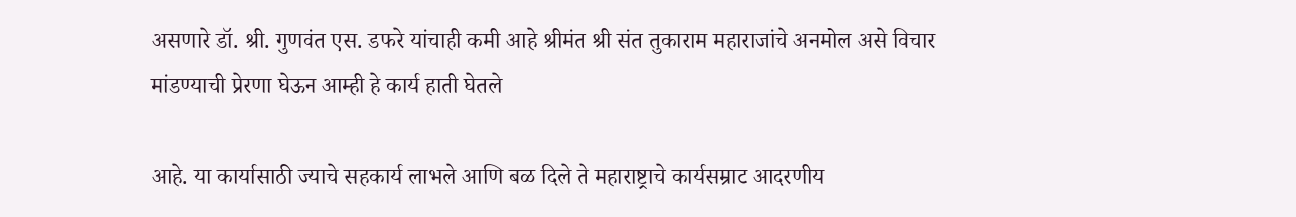असणारे डॉ. श्री. गुणवंत एस. डफरे यांचाही कमी आहे श्रीमंत श्री संत तुकाराम महाराजांचे अनमोल असे विचार मांडण्याची प्रेरणा घेऊन आम्ही हे कार्य हाती घेतले

आहे. या कार्यासाठी ज्याचे सहकार्य लाभले आणि बळ दिले ते महाराष्ट्राचे कार्यसम्राट आदरणीय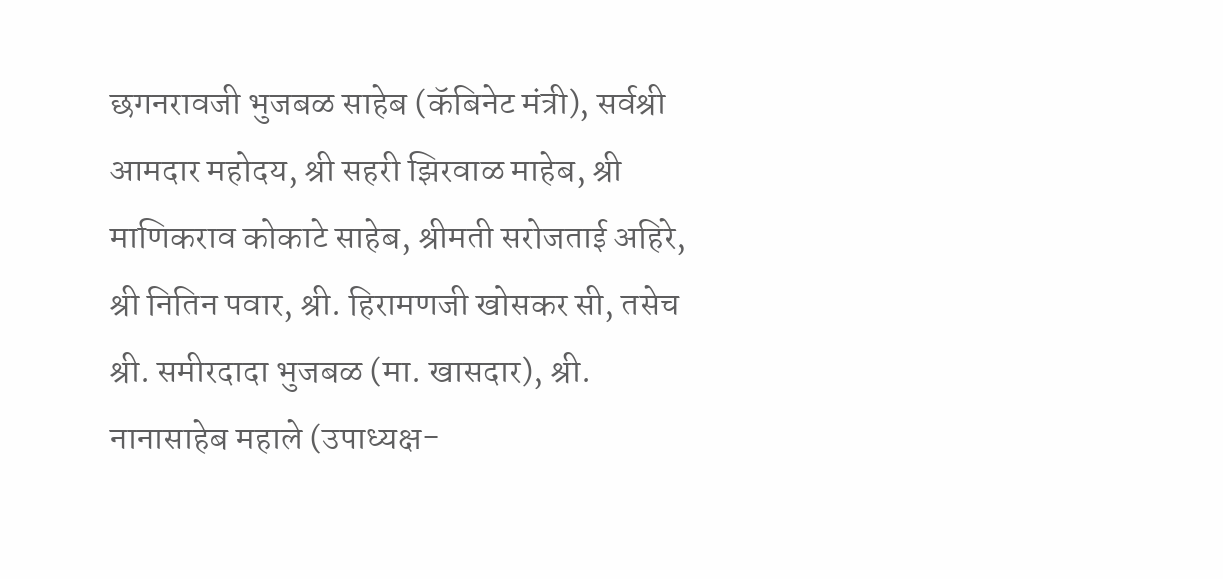छगनरावजी भुजबळ साहेब (कॅबिनेट मंत्री), सर्वश्री आमदार महोदय, श्री सहरी झिरवाळ माहेब, श्री माणिकराव कोकाटे साहेब, श्रीमती सरोजताई अहिरे, श्री नितिन पवार, श्री. हिरामणजी खोसकर सी, तसेच श्री. समीरदादा भुजबळ (मा. खासदार), श्री. नानासाहेब महाले (उपाध्यक्ष-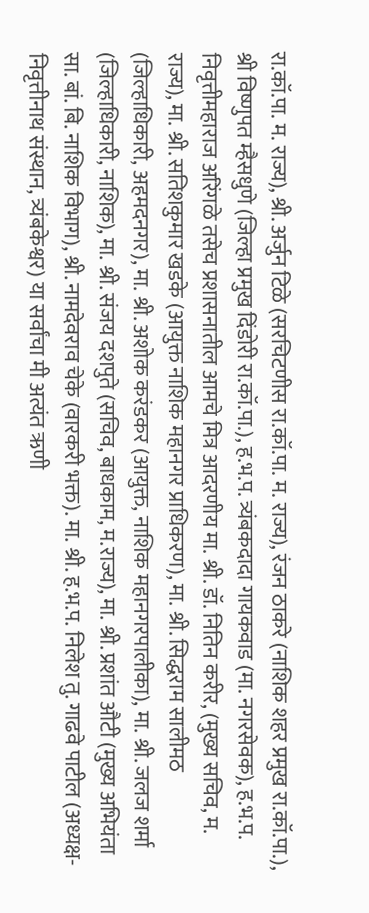रा.कॉ.पा. म. राज्य), श्री. अर्जुन टिळे (सरचिटणीस रा.कॉ.पा. म. राज्य), रंजन ठाकरे (नाशिक शहर प्रमुख रा.कॉ.पा.), श्री विष्णुपत म्हैसधुणे (जिल्हा प्रमुख दिंडोरी रा.कॉ.पा.), ह.भ.प. त्र्यंबकदादा गायकवाड (मा. नगरसेवक), ह.भ.प. निवृत्तीमहाराज अरिंगळे तसेच प्रशासनातील आमचे मित्र आदरणीय मा. श्री. डॉ. नितिन करीर, (मुख्य सचिव, म. राज्य), मा. श्री. सतिशकुमार खडके (आयुक्त नाशिक महानगर प्राधिकरण), मा. श्री. सिद्धराम सालीमठ (जिल्हाधिकारी, अहमदनगर), मा. श्री. अशोक करंडकर (आयुक्त, नाशिक महानगरपालीका), मा. श्री. जलज शर्मा (जिल्हाधिकारी, नाशिक), मा. श्री. संजय दशपुते (सचिव, बाधकाम, म.राज्य), मा. श्री. प्रशांत औटी (मुख्य अभियंता सा. बां. बि. नाशिक विभाग), श्री. नामदेवराव चेके (वारकरी भक्त). मा. श्री. ह.भ.प. निलेश तु. गाढवे पाटील (अध्यक्ष-निवृत्तीनाथ संस्थान, त्र्यंबकेश्वर) या सर्वांचा मी अत्यंत ऋणी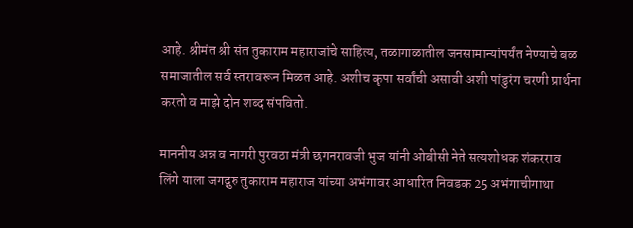आहे. श्रीमंत श्री संत तुकाराम महाराजांचे साहित्य, तळागाळातील जनसामान्यांपर्यंत नेण्याचे बळ समाजातील सर्व स्तरावरून मिळत आहे. अशीच कृपा सर्वांची असावी अशी पांडुरंग चरणी प्रार्थना करतो व माझे दोन शब्द संपवितो.

माननीय अन्न व नागरी पुरवठा मंत्री छगनरावजी भुज यांनी ओबीसी नेते सत्यशोधक शंकरराव लिंगे याला जगद्गुरु तुकाराम महाराज यांच्या अभंगावर आधारित निवडक 25 अभंगाचीगाथा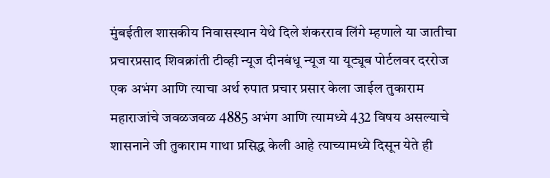मुंबईतील शासकीय निवासस्थान येथे दिले शंकरराव लिंगे म्हणाले या जातीचा प्रचारप्रसाद शिवक्रांती टीव्ही न्यूज दीनबंधू न्यूज या यूट्यूब पोर्टलवर दररोज एक अभंग आणि त्याचा अर्थ रुपात प्रचार प्रसार केला जाईल तुकाराम महाराजांचे जवळजवळ 4885 अभंग आणि त्यामध्ये 432 विषय असल्याचे शासनाने जी तुकाराम गाथा प्रसिद्ध केली आहे त्याच्यामध्ये दिसून येते ही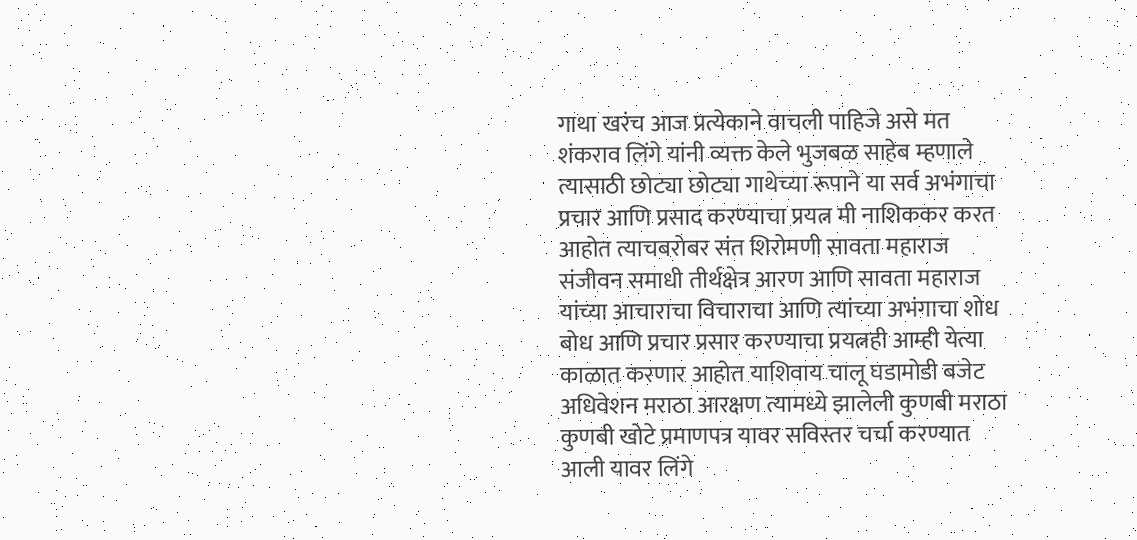गाथा खरंच आज प्रत्येकाने वाचली पाहिजे असे मत शंकराव लिंगे यांनी व्यक्त केले भुजबळ साहेब म्हणाले त्यासाठी छोट्या छोट्या गाथेच्या रूपाने या सर्व अभंगाचा प्रचार आणि प्रसाद करण्याचा प्रयत्न मी नाशिककर करत आहोत त्याचबरोबर संत शिरोमणी सावता महाराज संजीवन समाधी तीर्थक्षेत्र आरण आणि सावता महाराज यांच्या आचाराचा विचाराचा आणि त्यांच्या अभंगाचा शोध बोध आणि प्रचार प्रसार करण्याचा प्रयत्नही आम्ही येत्या काळात करणार आहोत याशिवाय चालू घडामोडी बजेट अधिवेशन मराठा आरक्षण त्यामध्ये झालेली कुणबी मराठा कुणबी खोटे प्रमाणपत्र यावर सविस्तर चर्चा करण्यात आली यावर लिंगे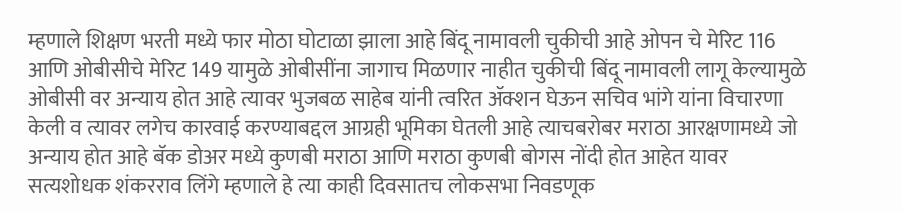म्हणाले शिक्षण भरती मध्ये फार मोठा घोटाळा झाला आहे बिंदू नामावली चुकीची आहे ओपन चे मेरिट 116 आणि ओबीसीचे मेरिट 149 यामुळे ओबीसींना जागाच मिळणार नाहीत चुकीची बिंदू नामावली लागू केल्यामुळे ओबीसी वर अन्याय होत आहे त्यावर भुजबळ साहेब यांनी त्वरित ॲक्शन घेऊन सचिव भांगे यांना विचारणा केली व त्यावर लगेच कारवाई करण्याबद्दल आग्रही भूमिका घेतली आहे त्याचबरोबर मराठा आरक्षणामध्ये जो अन्याय होत आहे बॅक डोअर मध्ये कुणबी मराठा आणि मराठा कुणबी बोगस नोंदी होत आहेत यावर सत्यशोधक शंकरराव लिंगे म्हणाले हे त्या काही दिवसातच लोकसभा निवडणूक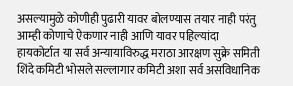असल्यामुळे कोणीही पुढारी यावर बोलण्यास तयार नाही परंतु आम्ही कोणाचे ऐकणार नाही आणि यावर पहिल्यांदा हायकोर्टात या सर्व अन्यायाविरुद्ध मराठा आरक्षण सुक्रे समिती शिंदे कमिटी भोसले सल्लागार कमिटी अशा सर्व असविधानिक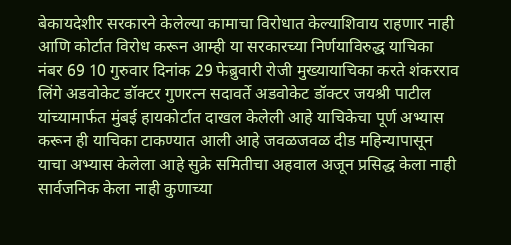बेकायदेशीर सरकारने केलेल्या कामाचा विरोधात केल्याशिवाय राहणार नाही आणि कोर्टात विरोध करून आम्ही या सरकारच्या निर्णयाविरुद्ध याचिका नंबर 69 10 गुरुवार दिनांक 29 फेब्रुवारी रोजी मुख्यायाचिका करते शंकरराव लिंगे अडवोकेट डॉक्टर गुणरत्न सदावर्ते अडवोकेट डॉक्टर जयश्री पाटील यांच्यामार्फत मुंबई हायकोर्टात दाखल केलेली आहे याचिकेचा पूर्ण अभ्यास करून ही याचिका टाकण्यात आली आहे जवळजवळ दीड महिन्यापासून याचा अभ्यास केलेला आहे सुक्रे समितीचा अहवाल अजून प्रसिद्ध केला नाही सार्वजनिक केला नाही कुणाच्या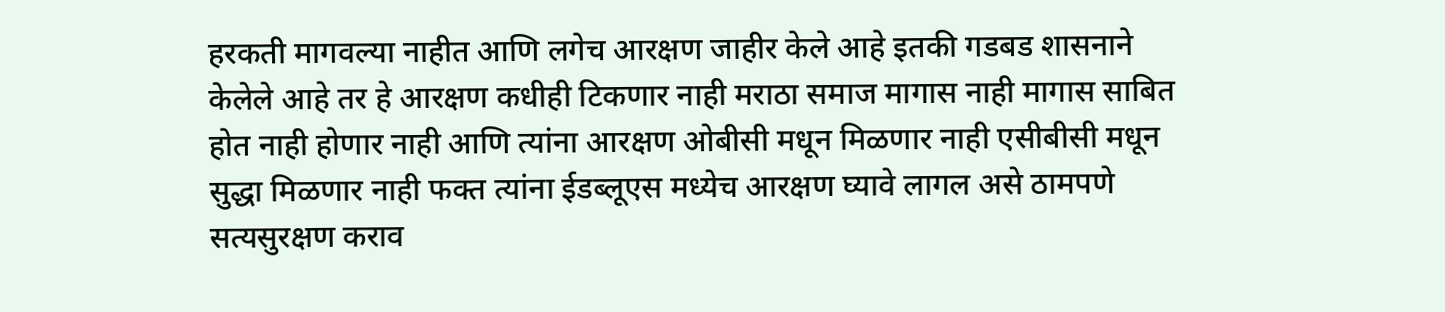हरकती मागवल्या नाहीत आणि लगेच आरक्षण जाहीर केले आहे इतकी गडबड शासनाने केलेले आहे तर हे आरक्षण कधीही टिकणार नाही मराठा समाज मागास नाही मागास साबित होत नाही होणार नाही आणि त्यांना आरक्षण ओबीसी मधून मिळणार नाही एसीबीसी मधून सुद्धा मिळणार नाही फक्त त्यांना ईडब्लूएस मध्येच आरक्षण घ्यावे लागल असे ठामपणे सत्यसुरक्षण कराव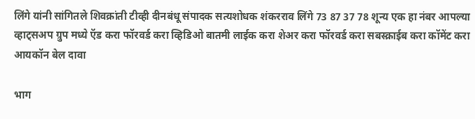लिंगे यांनी सांगितले शिवक्रांती टीव्ही दीनबंधू संपादक सत्यशोधक शंकरराव लिंगे 73 87 37 78 शून्य एक हा नंबर आपल्या व्हाट्सअप ग्रुप मध्ये ऍड करा फॉरवर्ड करा व्हिडिओ बातमी लाईक करा शेअर करा फॉरवर्ड करा सबस्क्राईब करा कॉमेंट करा आयकॉन बेल दावा

भाग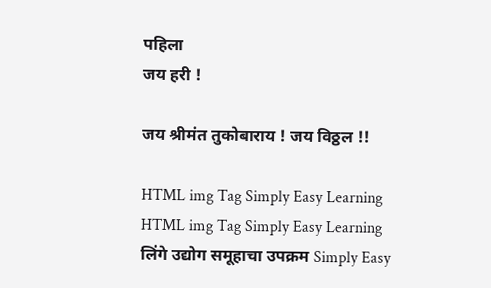पहिला
जय हरी !

जय श्रीमंत तुकोबाराय ! जय विठ्ठल !!

HTML img Tag Simply Easy Learning
HTML img Tag Simply Easy Learning
लिंगे उद्योग समूहाचा उपक्रम Simply Easy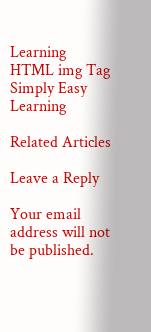Learning
HTML img Tag Simply Easy Learning

Related Articles

Leave a Reply

Your email address will not be published.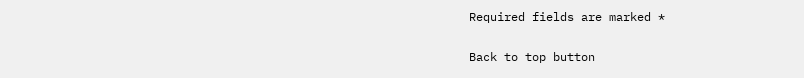Required fields are marked *

Back to top button